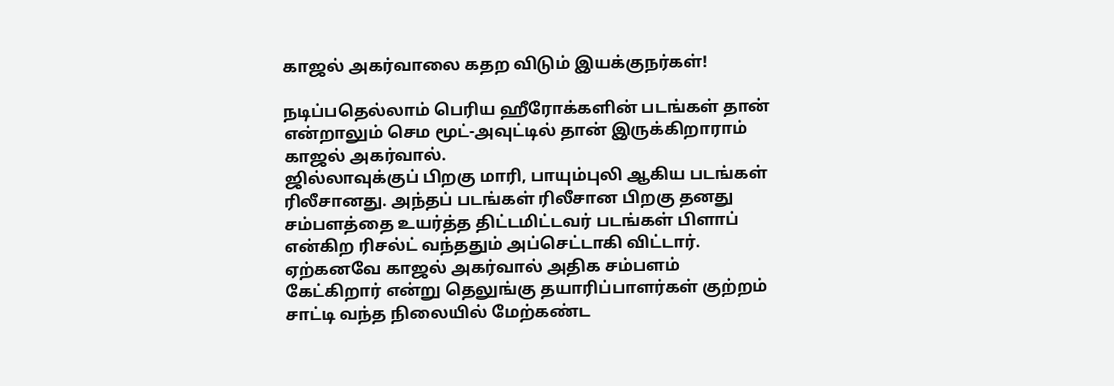காஜல் அகர்வாலை கதற விடும் இயக்குநர்கள்!

நடிப்பதெல்லாம் பெரிய ஹீரோக்களின் படங்கள் தான் என்றாலும் செம மூட்-அவுட்டில் தான் இருக்கிறாராம் காஜல் அகர்வால்.
ஜில்லாவுக்குப் பிறகு மாரி, பாயும்புலி ஆகிய படங்கள் ரிலீசானது. அந்தப் படங்கள் ரிலீசான பிறகு தனது சம்பளத்தை உயர்த்த திட்டமிட்டவர் படங்கள் பிளாப் என்கிற ரிசல்ட் வந்ததும் அப்செட்டாகி விட்டார்.
ஏற்கனவே காஜல் அகர்வால் அதிக சம்பளம் கேட்கிறார் என்று தெலுங்கு தயாரிப்பாளர்கள் குற்றம் சாட்டி வந்த நிலையில் மேற்கண்ட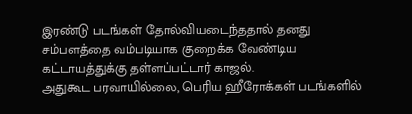இரண்டு படங்கள் தோல்வியடைந்ததால் தனது சம்பளத்தை வம்படியாக குறைக்க வேண்டிய கட்டாயத்துக்கு தள்ளப்பட்டார் காஜல்.
அதுகூட பரவாயில்லை, பெரிய ஹீரோக்கள் படங்களில்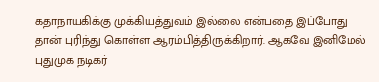கதாநாயகிக்கு முக்கியத்துவம் இல்லை என்பதை இப்போது தான் புரிந்து கொள்ள ஆரம்பித்திருக்கிறார். ஆகவே இனிமேல் புதுமுக நடிகர்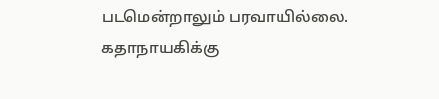படமென்றாலும் பரவாயில்லை. கதாநாயகிக்கு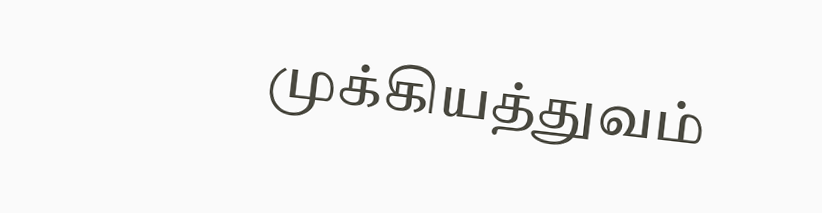முக்கியத்துவம்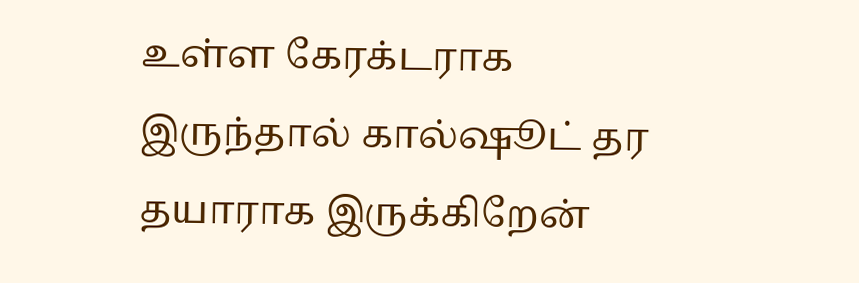உள்ள கேரக்டராக இருந்தால் கால்ஷூட் தர தயாராக இருக்கிறேன்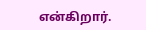என்கிறார்.